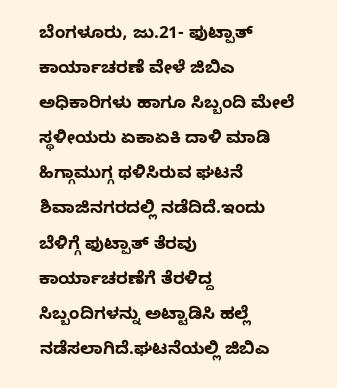ಬೆಂಗಳೂರು, ಜು.21- ಫುಟ್ಪಾತ್ ಕಾರ್ಯಾಚರಣೆ ವೇಳೆ ಜಿಬಿಎ ಅಧಿಕಾರಿಗಳು ಹಾಗೂ ಸಿಬ್ಬಂದಿ ಮೇಲೆ ಸ್ಥಳೀಯರು ಏಕಾಏಕಿ ದಾಳಿ ಮಾಡಿ ಹಿಗ್ಗಾಮುಗ್ಗ ಥಳಿಸಿರುವ ಘಟನೆ ಶಿವಾಜಿನಗರದಲ್ಲಿ ನಡೆದಿದೆ.ಇಂದು ಬೆಳಿಗ್ಗೆ ಫುಟ್ಪಾತ್ ತೆರವು ಕಾರ್ಯಾಚರಣೆಗೆ ತೆರಳಿದ್ದ ಸಿಬ್ಬಂದಿಗಳನ್ನು ಅಟ್ಟಾಡಿಸಿ ಹಲ್ಲೆ ನಡೆಸಲಾಗಿದೆ.ಘಟನೆಯಲ್ಲಿ ಜಿಬಿಎ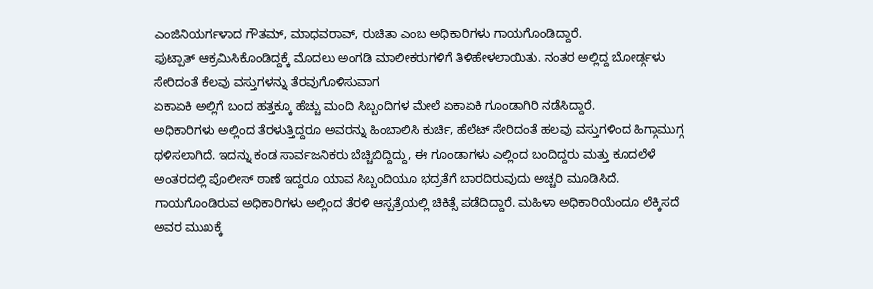ಎಂಜಿನಿಯರ್ಗಳಾದ ಗೌತಮ್, ಮಾಧವರಾವ್, ರುಚಿತಾ ಎಂಬ ಅಧಿಕಾರಿಗಳು ಗಾಯಗೊಂಡಿದ್ದಾರೆ.
ಫುಟ್ಪಾತ್ ಆಕ್ರಮಿಸಿಕೊಂಡಿದ್ದಕ್ಕೆ ಮೊದಲು ಅಂಗಡಿ ಮಾಲೀಕರುಗಳಿಗೆ ತಿಳಿಹೇಳಲಾಯಿತು. ನಂತರ ಅಲ್ಲಿದ್ದ ಬೋರ್ಡ್ಗಳು ಸೇರಿದಂತೆ ಕೆಲವು ವಸ್ತುಗಳನ್ನು ತೆರವುಗೊಳಿಸುವಾಗ
ಏಕಾಏಕಿ ಅಲ್ಲಿಗೆ ಬಂದ ಹತ್ತಕ್ಕೂ ಹೆಚ್ಚು ಮಂದಿ ಸಿಬ್ಬಂದಿಗಳ ಮೇಲೆ ಏಕಾಏಕಿ ಗೂಂಡಾಗಿರಿ ನಡೆಸಿದ್ದಾರೆ.
ಅಧಿಕಾರಿಗಳು ಅಲ್ಲಿಂದ ತೆರಳುತ್ತಿದ್ದರೂ ಅವರನ್ನು ಹಿಂಬಾಲಿಸಿ ಕುರ್ಚಿ, ಹೆಲೆಟ್ ಸೇರಿದಂತೆ ಹಲವು ವಸ್ತುಗಳಿಂದ ಹಿಗ್ಗಾಮುಗ್ಗ ಥಳಿಸಲಾಗಿದೆ. ಇದನ್ನು ಕಂಡ ಸಾರ್ವಜನಿಕರು ಬೆಚ್ಚಿಬಿದ್ದಿದ್ದು, ಈ ಗೂಂಡಾಗಳು ಎಲ್ಲಿಂದ ಬಂದಿದ್ದರು ಮತ್ತು ಕೂದಲೆಳೆ ಅಂತರದಲ್ಲಿ ಪೊಲೀಸ್ ಠಾಣೆ ಇದ್ದರೂ ಯಾವ ಸಿಬ್ಬಂದಿಯೂ ಭದ್ರತೆಗೆ ಬಾರದಿರುವುದು ಅಚ್ಚರಿ ಮೂಡಿಸಿದೆ.
ಗಾಯಗೊಂಡಿರುವ ಅಧಿಕಾರಿಗಳು ಅಲ್ಲಿಂದ ತೆರಳಿ ಆಸ್ಪತ್ರೆಯಲ್ಲಿ ಚಿಕಿತ್ಸೆ ಪಡೆದಿದ್ದಾರೆ. ಮಹಿಳಾ ಅಧಿಕಾರಿಯೆಂದೂ ಲೆಕ್ಕಿಸದೆ ಅವರ ಮುಖಕ್ಕೆ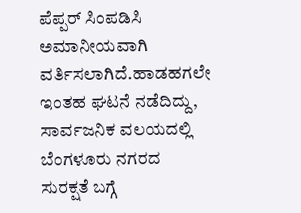ಪೆಪ್ಪರ್ ಸಿಂಪಡಿಸಿ ಅಮಾನೀಯವಾಗಿ ವರ್ತಿಸಲಾಗಿದೆ.ಹಾಡಹಗಲೇ ಇಂತಹ ಘಟನೆ ನಡೆದಿದ್ದು, ಸಾರ್ವಜನಿಕ ವಲಯದಲ್ಲಿ ಬೆಂಗಳೂರು ನಗರದ ಸುರಕ್ಷತೆ ಬಗ್ಗೆ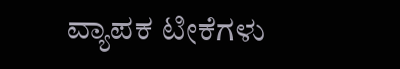ವ್ಯಾಪಕ ಟೀಕೆಗಳು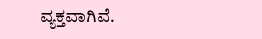ವ್ಯಕ್ತವಾಗಿವೆ.